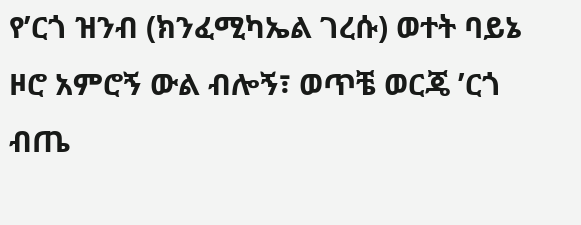የ’ርጎ ዝንብ (ክንፈሚካኤል ገረሱ) ወተት ባይኔ ዞሮ አምሮኝ ውል ብሎኝ፣ ወጥቼ ወርጄ ’ርጎ ብጤ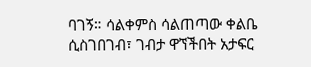ባገኝ። ሳልቀምስ ሳልጠጣው ቀልቤ ሲስገበገብ፣ ገብታ ዋኘችበት አታፍር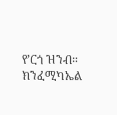የ’ርጎ ዝንብ። ክንፈሚካኤል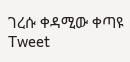ገረሱ ቀዳሚው ቀጣዩ Tweet